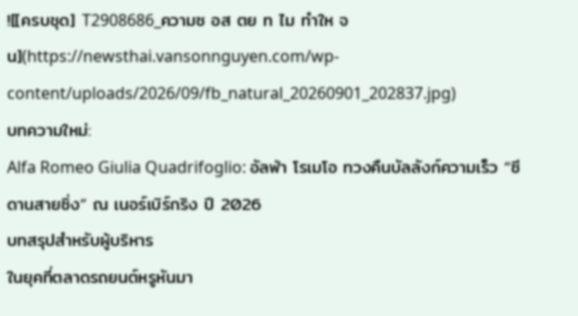![[ครบชุด] T2908686_ความซ อส ตย ท ไม ทำให จน](https://newsthai.vansonnguyen.com/wp-content/uploads/2026/09/fb_natural_20260901_202837.jpg)
บทความใหม่:
Alfa Romeo Giulia Quadrifoglio: อัลฟ่า โรเมโอ ทวงคืนบัลลังก์ความเร็ว “ซีดานสายซิ่ง” ณ เนอร์เบิร์กริง ปี 2026
บทสรุปสำหรับผู้บริหาร
ในยุคที่ตลาดรถยนต์หรูหันมา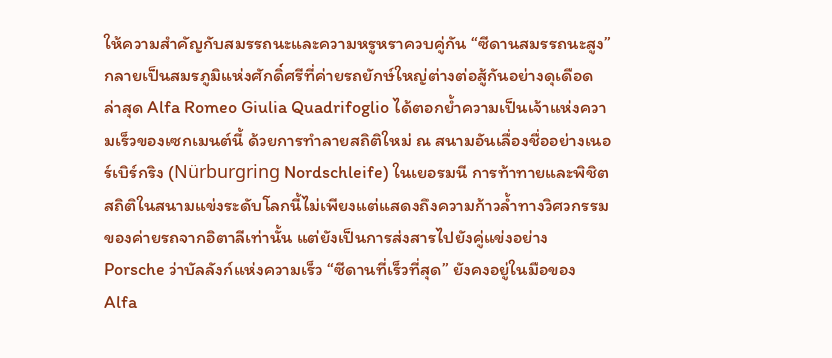ให้ความสำคัญกับสมรรถนะและความหรูหราควบคู่กัน “ซีดานสมรรถนะสูง” กลายเป็นสมรภูมิแห่งศักดิ์ศรีที่ค่ายรถยักษ์ใหญ่ต่างต่อสู้กันอย่างดุเดือด ล่าสุด Alfa Romeo Giulia Quadrifoglio ได้ตอกย้ำความเป็นเจ้าแห่งความเร็วของเซกเมนต์นี้ ด้วยการทำลายสถิติใหม่ ณ สนามอันเลื่องชื่ออย่างเนอร์เบิร์กริง (Nürburgring Nordschleife) ในเยอรมนี การท้าทายและพิชิตสถิติในสนามแข่งระดับโลกนี้ไม่เพียงแต่แสดงถึงความก้าวล้ำทางวิศวกรรมของค่ายรถจากอิตาลีเท่านั้น แต่ยังเป็นการส่งสารไปยังคู่แข่งอย่าง Porsche ว่าบัลลังก์แห่งความเร็ว “ซีดานที่เร็วที่สุด” ยังคงอยู่ในมือของ Alfa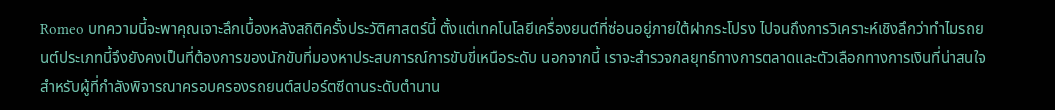Romeo บทความนี้จะพาคุณเจาะลึกเบื้องหลังสถิติครั้งประวัติศาสตร์นี้ ตั้งแต่เทคโนโลยีเครื่องยนต์ที่ซ่อนอยู่ภายใต้ฝากระโปรง ไปจนถึงการวิเคราะห์เชิงลึกว่าทำไมรถยนต์ประเภทนี้จึงยังคงเป็นที่ต้องการของนักขับที่มองหาประสบการณ์การขับขี่เหนือระดับ นอกจากนี้ เราจะสำรวจกลยุทธ์ทางการตลาดและตัวเลือกทางการเงินที่น่าสนใจสำหรับผู้ที่กำลังพิจารณาครอบครองรถยนต์สปอร์ตซีดานระดับตำนาน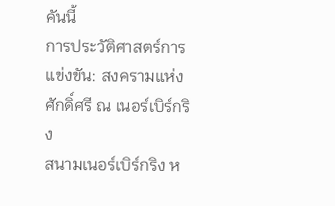คันนี้
การประวัติศาสตร์การแข่งขัน: สงครามแห่งศักดิ์ศรี ณ เนอร์เบิร์กริง
สนามเนอร์เบิร์กริง ห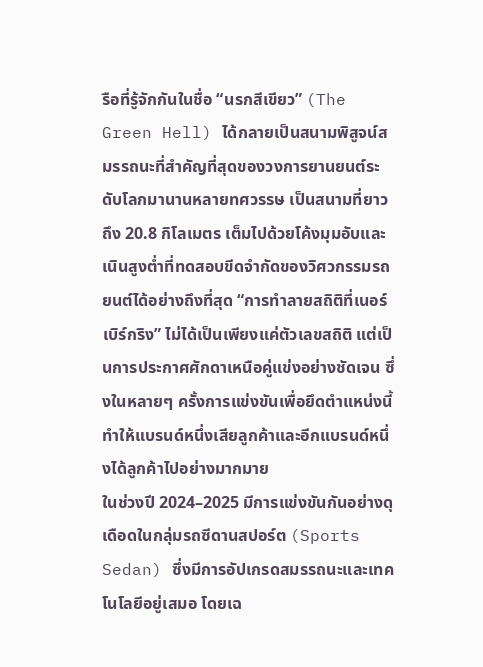รือที่รู้จักกันในชื่อ “นรกสีเขียว” (The Green Hell) ได้กลายเป็นสนามพิสูจน์สมรรถนะที่สำคัญที่สุดของวงการยานยนต์ระดับโลกมานานหลายทศวรรษ เป็นสนามที่ยาวถึง 20.8 กิโลเมตร เต็มไปด้วยโค้งมุมอับและเนินสูงต่ำที่ทดสอบขีดจำกัดของวิศวกรรมรถยนต์ได้อย่างถึงที่สุด “การทำลายสถิติที่เนอร์เบิร์กริง” ไม่ได้เป็นเพียงแค่ตัวเลขสถิติ แต่เป็นการประกาศศักดาเหนือคู่แข่งอย่างชัดเจน ซึ่งในหลายๆ ครั้งการแข่งขันเพื่อยึดตำแหน่งนี้ทำให้แบรนด์หนึ่งเสียลูกค้าและอีกแบรนด์หนึ่งได้ลูกค้าไปอย่างมากมาย
ในช่วงปี 2024–2025 มีการแข่งขันกันอย่างดุเดือดในกลุ่มรถซีดานสปอร์ต (Sports Sedan) ซึ่งมีการอัปเกรดสมรรถนะและเทคโนโลยีอยู่เสมอ โดยเฉ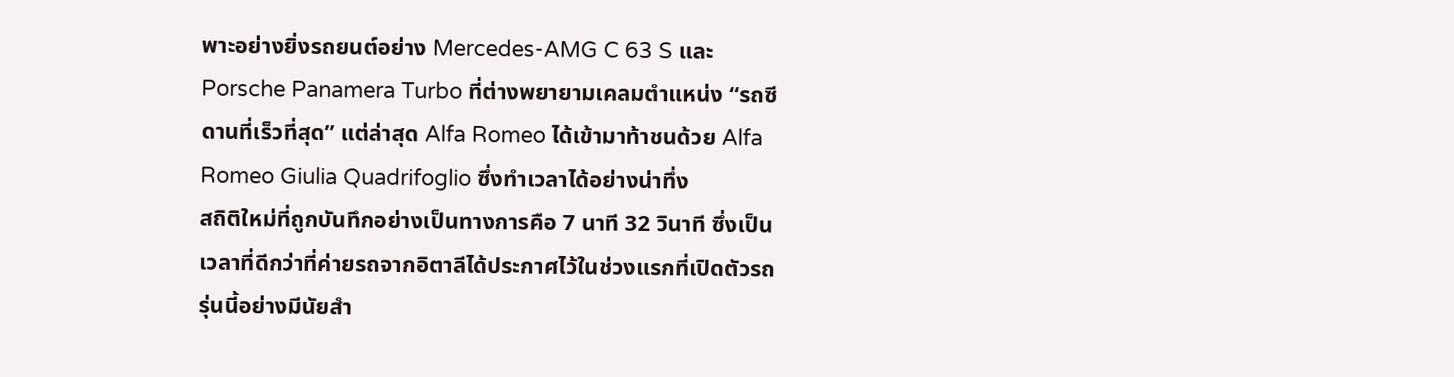พาะอย่างยิ่งรถยนต์อย่าง Mercedes-AMG C 63 S และ Porsche Panamera Turbo ที่ต่างพยายามเคลมตำแหน่ง “รถซีดานที่เร็วที่สุด” แต่ล่าสุด Alfa Romeo ได้เข้ามาท้าชนด้วย Alfa Romeo Giulia Quadrifoglio ซึ่งทำเวลาได้อย่างน่าทึ่ง
สถิติใหม่ที่ถูกบันทึกอย่างเป็นทางการคือ 7 นาที 32 วินาที ซึ่งเป็นเวลาที่ดีกว่าที่ค่ายรถจากอิตาลีได้ประกาศไว้ในช่วงแรกที่เปิดตัวรถรุ่นนี้อย่างมีนัยสำ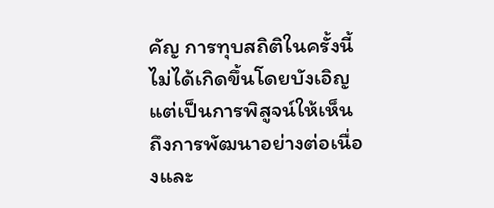คัญ การทุบสถิติในครั้งนี้ไม่ได้เกิดขึ้นโดยบังเอิญ แต่เป็นการพิสูจน์ให้เห็นถึงการพัฒนาอย่างต่อเนื่องและ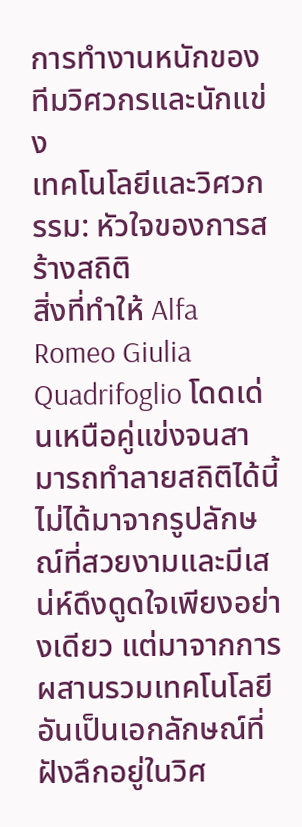การทำงานหนักของทีมวิศวกรและนักแข่ง
เทคโนโลยีและวิศวกรรม: หัวใจของการสร้างสถิติ
สิ่งที่ทำให้ Alfa Romeo Giulia Quadrifoglio โดดเด่นเหนือคู่แข่งจนสามารถทำลายสถิติได้นี้ ไม่ได้มาจากรูปลักษณ์ที่สวยงามและมีเสน่ห์ดึงดูดใจเพียงอย่างเดียว แต่มาจากการผสานรวมเทคโนโลยีอันเป็นเอกลักษณ์ที่ฝังลึกอยู่ในวิศ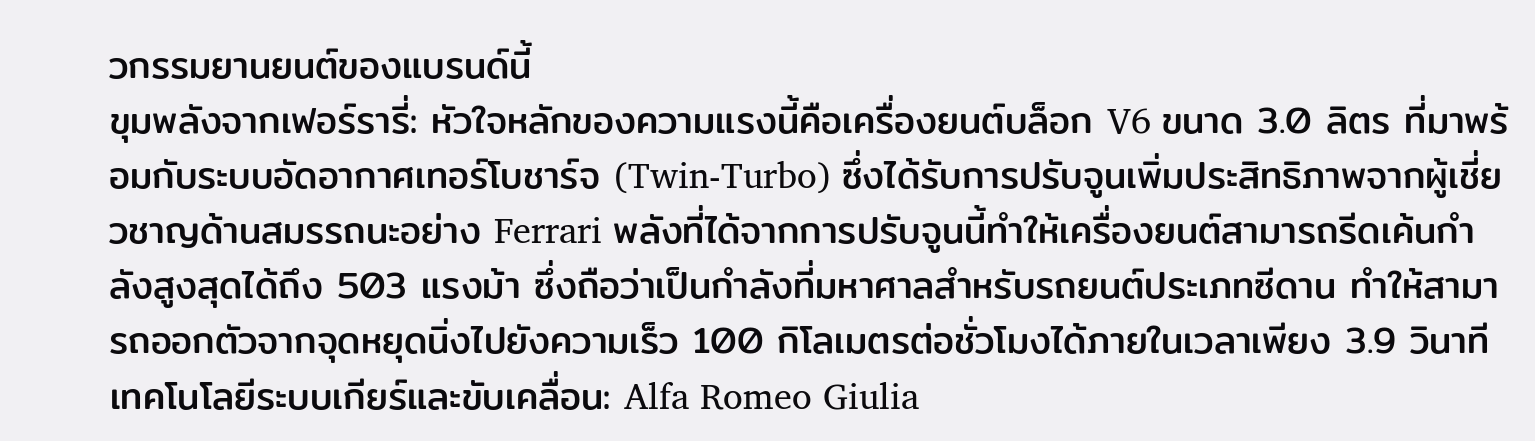วกรรมยานยนต์ของแบรนด์นี้
ขุมพลังจากเฟอร์รารี่: หัวใจหลักของความแรงนี้คือเครื่องยนต์บล็อก V6 ขนาด 3.0 ลิตร ที่มาพร้อมกับระบบอัดอากาศเทอร์โบชาร์จ (Twin-Turbo) ซึ่งได้รับการปรับจูนเพิ่มประสิทธิภาพจากผู้เชี่ยวชาญด้านสมรรถนะอย่าง Ferrari พลังที่ได้จากการปรับจูนนี้ทำให้เครื่องยนต์สามารถรีดเค้นกำลังสูงสุดได้ถึง 503 แรงม้า ซึ่งถือว่าเป็นกำลังที่มหาศาลสำหรับรถยนต์ประเภทซีดาน ทำให้สามารถออกตัวจากจุดหยุดนิ่งไปยังความเร็ว 100 กิโลเมตรต่อชั่วโมงได้ภายในเวลาเพียง 3.9 วินาที
เทคโนโลยีระบบเกียร์และขับเคลื่อน: Alfa Romeo Giulia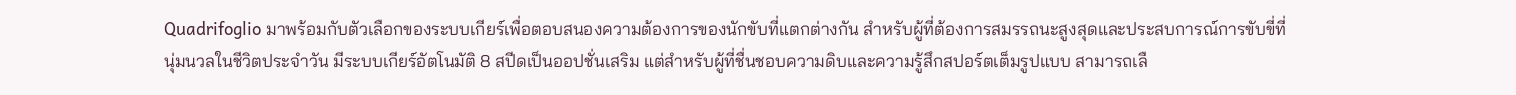Quadrifoglio มาพร้อมกับตัวเลือกของระบบเกียร์เพื่อตอบสนองความต้องการของนักขับที่แตกต่างกัน สำหรับผู้ที่ต้องการสมรรถนะสูงสุดและประสบการณ์การขับขี่ที่นุ่มนวลในชีวิตประจำวัน มีระบบเกียร์อัตโนมัติ 8 สปีดเป็นออปชั่นเสริม แต่สำหรับผู้ที่ชื่นชอบความดิบและความรู้สึกสปอร์ตเต็มรูปแบบ สามารถเลื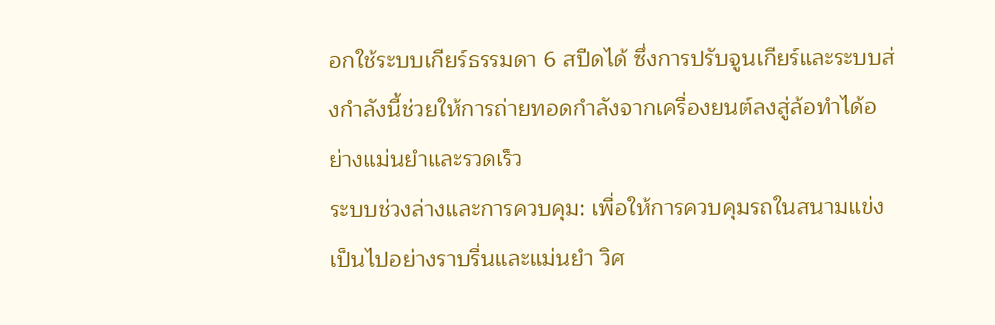อกใช้ระบบเกียร์ธรรมดา 6 สปีดได้ ซึ่งการปรับจูนเกียร์และระบบส่งกำลังนี้ช่วยให้การถ่ายทอดกำลังจากเครื่องยนต์ลงสู่ล้อทำได้อย่างแม่นยำและรวดเร็ว
ระบบช่วงล่างและการควบคุม: เพื่อให้การควบคุมรถในสนามแข่งเป็นไปอย่างราบรื่นและแม่นยำ วิศ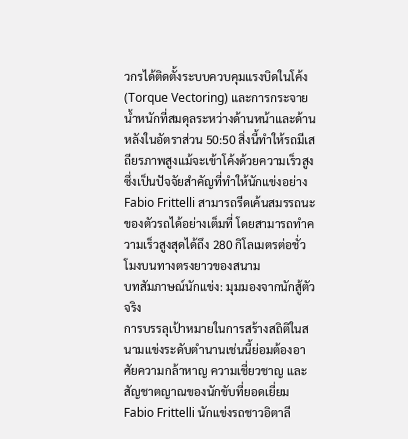วกรได้ติดตั้งระบบควบคุมแรงบิดในโค้ง (Torque Vectoring) และการกระจายน้ำหนักที่สมดุลระหว่างด้านหน้าและด้านหลังในอัตราส่วน 50:50 สิ่งนี้ทำให้รถมีเสถียรภาพสูงแม้จะเข้าโค้งด้วยความเร็วสูง ซึ่งเป็นปัจจัยสำคัญที่ทำให้นักแข่งอย่าง Fabio Frittelli สามารถรีดเค้นสมรรถนะของตัวรถได้อย่างเต็มที่ โดยสามารถทำความเร็วสูงสุดได้ถึง 280 กิโลเมตรต่อชั่วโมงบนทางตรงยาวของสนาม
บทสัมภาษณ์นักแข่ง: มุมมองจากนักสู้ตัวจริง
การบรรลุเป้าหมายในการสร้างสถิติในสนามแข่งระดับตำนานเช่นนี้ย่อมต้องอาศัยความกล้าหาญ ความเชี่ยวชาญ และสัญชาตญาณของนักขับที่ยอดเยี่ยม Fabio Frittelli นักแข่งรถชาวอิตาลี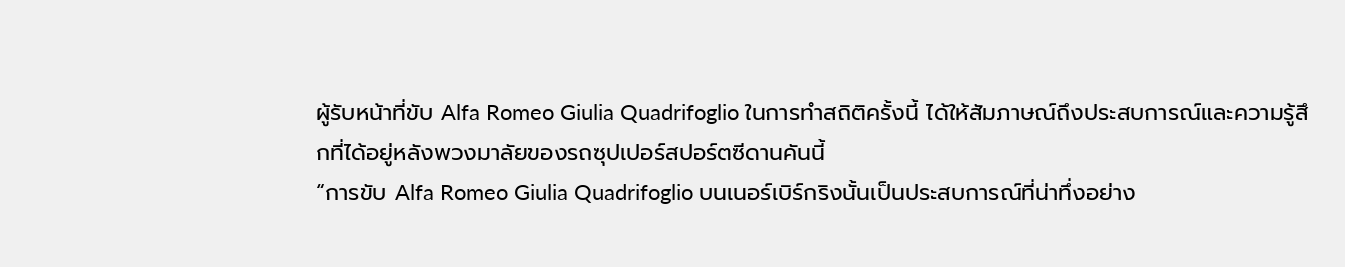ผู้รับหน้าที่ขับ Alfa Romeo Giulia Quadrifoglio ในการทำสถิติครั้งนี้ ได้ให้สัมภาษณ์ถึงประสบการณ์และความรู้สึกที่ได้อยู่หลังพวงมาลัยของรถซุปเปอร์สปอร์ตซีดานคันนี้
“การขับ Alfa Romeo Giulia Quadrifoglio บนเนอร์เบิร์กริงนั้นเป็นประสบการณ์ที่น่าทึ่งอย่าง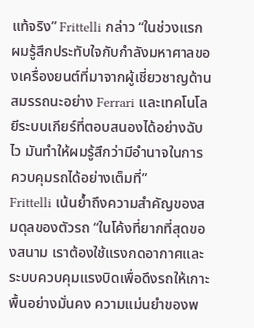แท้จริง” Frittelli กล่าว “ในช่วงแรก ผมรู้สึกประทับใจกับกำลังมหาศาลของเครื่องยนต์ที่มาจากผู้เชี่ยวชาญด้านสมรรถนะอย่าง Ferrari และเทคโนโลยีระบบเกียร์ที่ตอบสนองได้อย่างฉับไว มันทำให้ผมรู้สึกว่ามีอำนาจในการควบคุมรถได้อย่างเต็มที่”
Frittelli เน้นย้ำถึงความสำคัญของสมดุลของตัวรถ “ในโค้งที่ยากที่สุดของสนาม เราต้องใช้แรงกดอากาศและระบบควบคุมแรงบิดเพื่อดึงรถให้เกาะพื้นอย่างมั่นคง ความแม่นยำของพ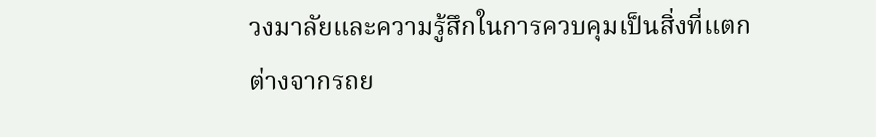วงมาลัยและความรู้สึกในการควบคุมเป็นสิ่งที่แตกต่างจากรถย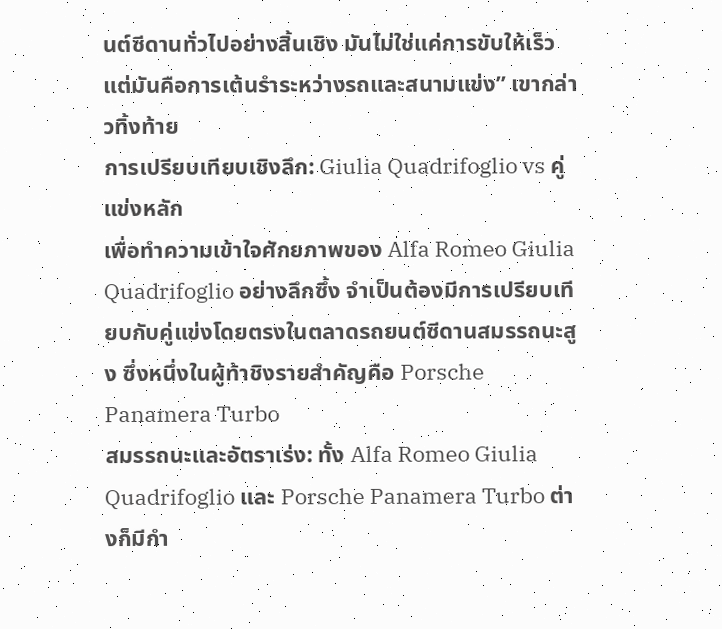นต์ซีดานทั่วไปอย่างสิ้นเชิง มันไม่ใช่แค่การขับให้เร็ว แต่มันคือการเต้นรำระหว่างรถและสนามแข่ง” เขากล่าวทิ้งท้าย
การเปรียบเทียบเชิงลึก: Giulia Quadrifoglio vs คู่แข่งหลัก
เพื่อทำความเข้าใจศักยภาพของ Alfa Romeo Giulia Quadrifoglio อย่างลึกซึ้ง จำเป็นต้องมีการเปรียบเทียบกับคู่แข่งโดยตรงในตลาดรถยนต์ซีดานสมรรถนะสูง ซึ่งหนึ่งในผู้ท้าชิงรายสำคัญคือ Porsche Panamera Turbo
สมรรถนะและอัตราเร่ง: ทั้ง Alfa Romeo Giulia Quadrifoglio และ Porsche Panamera Turbo ต่างก็มีกำ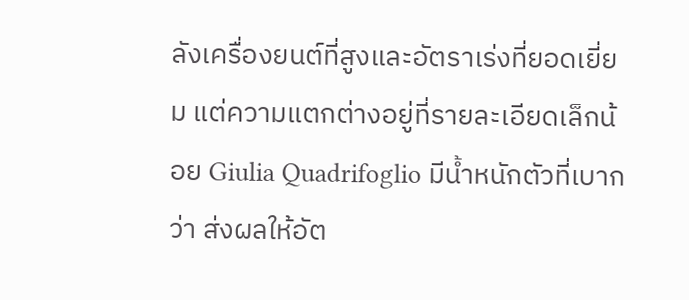ลังเครื่องยนต์ที่สูงและอัตราเร่งที่ยอดเยี่ยม แต่ความแตกต่างอยู่ที่รายละเอียดเล็กน้อย Giulia Quadrifoglio มีน้ำหนักตัวที่เบากว่า ส่งผลให้อัต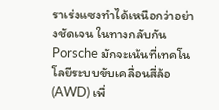ราเร่งแซงทำได้เหนือกว่าอย่างชัดเจน ในทางกลับกัน Porsche มักจะเน้นที่เทคโนโลยีระบบขับเคลื่อนสี่ล้อ (AWD) เพื่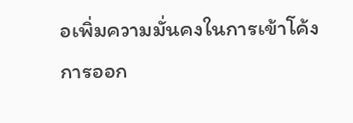อเพิ่มความมั่นคงในการเข้าโค้ง
การออก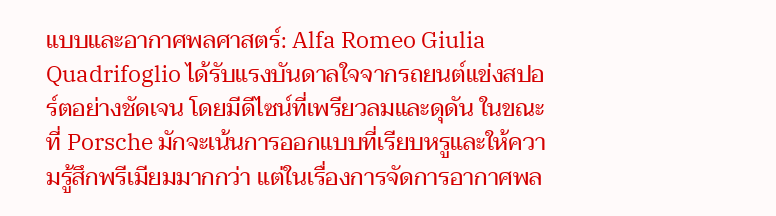แบบและอากาศพลศาสตร์: Alfa Romeo Giulia Quadrifoglio ได้รับแรงบันดาลใจจากรถยนต์แข่งสปอร์ตอย่างชัดเจน โดยมีดีไซน์ที่เพรียวลมและดุดัน ในขณะที่ Porsche มักจะเน้นการออกแบบที่เรียบหรูและให้ความรู้สึกพรีเมียมมากกว่า แต่ในเรื่องการจัดการอากาศพล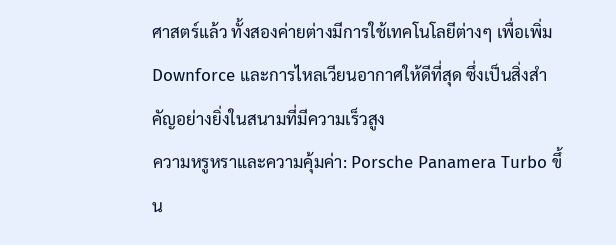ศาสตร์แล้ว ทั้งสองค่ายต่างมีการใช้เทคโนโลยีต่างๆ เพื่อเพิ่ม Downforce และการไหลเวียนอากาศให้ดีที่สุด ซึ่งเป็นสิ่งสำคัญอย่างยิ่งในสนามที่มีความเร็วสูง
ความหรูหราและความคุ้มค่า: Porsche Panamera Turbo ขึ้น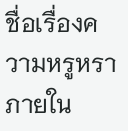ชื่อเรื่องความหรูหราภายใน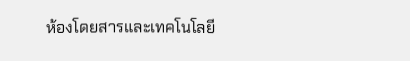ห้องโดยสารและเทคโนโลยี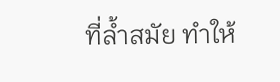ที่ล้ำสมัย ทำให้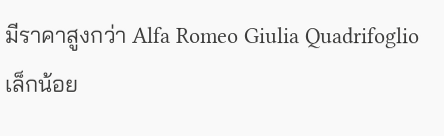มีราคาสูงกว่า Alfa Romeo Giulia Quadrifoglio เล็กน้อย